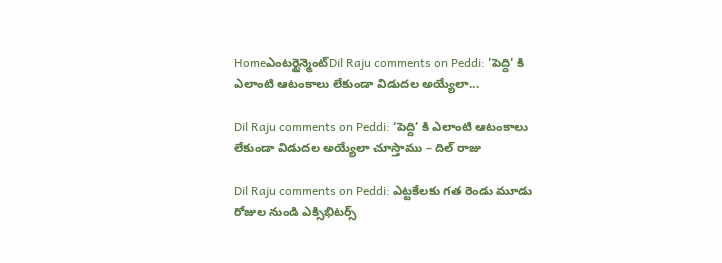Homeఎంటర్టైన్మెంట్Dil Raju comments on Peddi: 'పెద్ది' కి ఎలాంటి ఆటంకాలు లేకుండా విడుదల అయ్యేలా...

Dil Raju comments on Peddi: ‘పెద్ది’ కి ఎలాంటి ఆటంకాలు లేకుండా విడుదల అయ్యేలా చూస్తాము – దిల్ రాజు

Dil Raju comments on Peddi: ఎట్టకేలకు గత రెండు మూడు రోజుల నుండి ఎక్సిభిటర్స్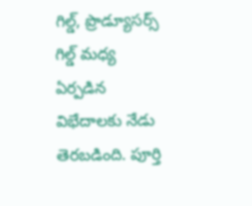గిల్డ్, ప్రొడ్యూసర్స్ గిల్డ్ మధ్య ఏర్పడిన విభేదాలకు నేడు తెరబడింది. పూర్తి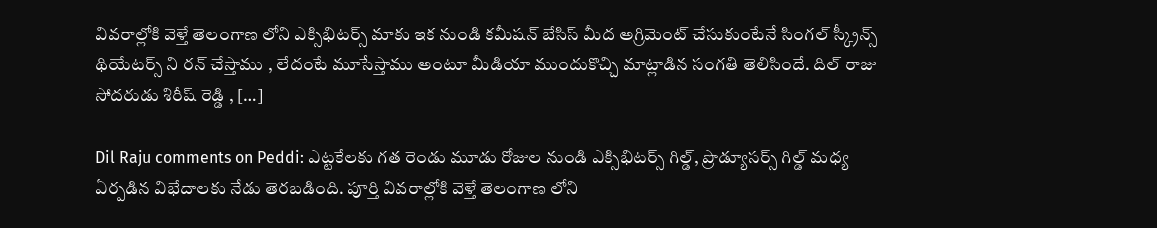వివరాల్లోకి వెళ్తే తెలంగాణ లోని ఎక్సిభిటర్స్ మాకు ఇక నుండి కమీషన్ బేసిస్ మీద అగ్రిమెంట్ చేసుకుంటేనే సింగల్ స్క్రీన్స్ థియేటర్స్ ని రన్ చేస్తాము , లేదంటే మూసేస్తాము అంటూ మీడియా ముందుకొచ్చి మాట్లాడిన సంగతి తెలిసిందే. దిల్ రాజు సోదరుడు శిరీష్ రెడ్డి , […]

Dil Raju comments on Peddi: ఎట్టకేలకు గత రెండు మూడు రోజుల నుండి ఎక్సిభిటర్స్ గిల్డ్, ప్రొడ్యూసర్స్ గిల్డ్ మధ్య ఏర్పడిన విభేదాలకు నేడు తెరబడింది. పూర్తి వివరాల్లోకి వెళ్తే తెలంగాణ లోని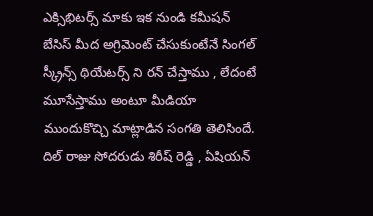ఎక్సిభిటర్స్ మాకు ఇక నుండి కమీషన్ బేసిస్ మీద అగ్రిమెంట్ చేసుకుంటేనే సింగల్ స్క్రీన్స్ థియేటర్స్ ని రన్ చేస్తాము , లేదంటే మూసేస్తాము అంటూ మీడియా ముందుకొచ్చి మాట్లాడిన సంగతి తెలిసిందే. దిల్ రాజు సోదరుడు శిరీష్ రెడ్డి , ఏషియన్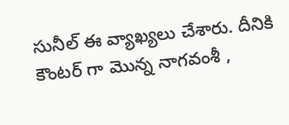సునీల్ ఈ వ్యాఖ్యలు చేశారు. దీనికి కౌంటర్ గా మొన్న నాగవంశీ ,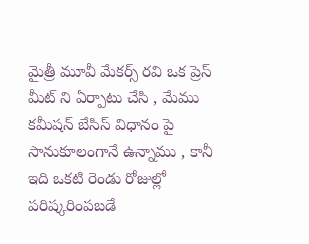మైత్రీ మూవీ మేకర్స్ రవి ఒక ప్రెస్ మీట్ ని ఏర్పాటు చేసి , మేము కమీషన్ బేసిస్ విధానం పై సానుకూలంగానే ఉన్నాము , కానీ ఇది ఒకటి రెండు రోజుల్లో పరిష్కరింపబడే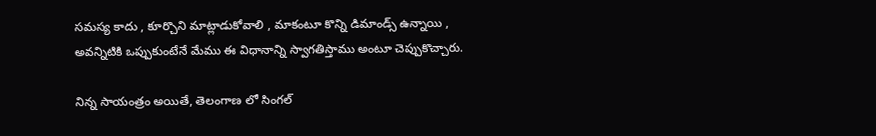సమస్య కాదు , కూర్చొని మాట్లాడుకోవాలి , మాకంటూ కొన్ని డిమాండ్స్ ఉన్నాయి , అవన్నిటికి ఒప్పుకుంటేనే మేము ఈ విధానాన్ని స్వాగతిస్తాము అంటూ చెప్పుకొచ్చారు.

నిన్న సాయంత్రం అయితే, తెలంగాణ లో సింగల్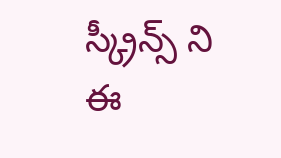స్క్రీన్స్ ని ఈ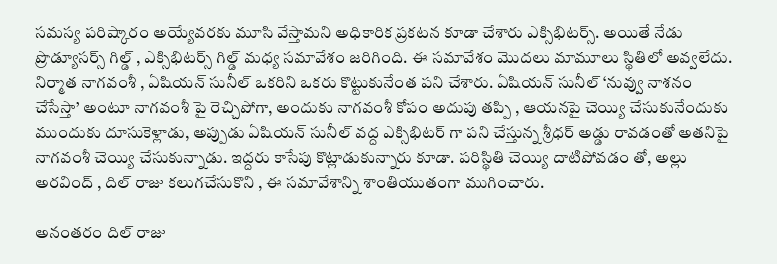సమస్య పరిష్కారం అయ్యేవరకు మూసి వేస్తామని అధికారిక ప్రకటన కూడా చేశారు ఎక్సిభిటర్స్. అయితే నేడు ప్రొడ్యూసర్స్ గిల్డ్ , ఎక్సిభిటర్స్ గిల్డ్ మధ్య సమావేశం జరిగింది. ఈ సమావేశం మొదలు మామూలు స్థితిలో అవ్వలేదు. నిర్మాత నాగవంశీ , ఏషియన్ సునీల్ ఒకరిని ఒకరు కొట్టుకునేంత పని చేశారు. ఏషియన్ సునీల్ ‘నువ్వు నాశనం చేసేస్తా’ అంటూ నాగవంశీ పై రెచ్చిపోగా, అందుకు నాగవంశీ కోపం అదుపు తప్పి , ఆయనపై చెయ్యి చేసుకునేందుకు ముందుకు దూసుకెళ్లాడు, అప్పుడు ఏషియన్ సునీల్ వద్ద ఎక్సిభిటర్ గా పని చేస్తున్న శ్రీధర్ అడ్డు రావడంతో అతనిపై నాగవంశీ చెయ్యి చేసుకున్నాడు. ఇద్దరు కాసేపు కొట్లాడుకున్నారు కూడా. పరిస్థితి చెయ్యి దాటిపోవడం తో, అల్లు అరవింద్ , దిల్ రాజు కలుగచేసుకొని , ఈ సమావేశాన్ని శాంతియుతంగా ముగించారు.

అనంతరం దిల్ రాజు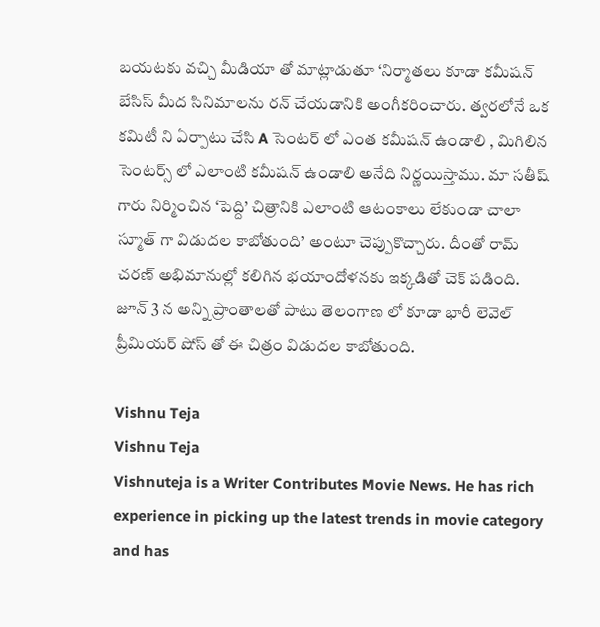బయటకు వచ్చి మీడియా తో మాట్లాడుతూ ‘నిర్మాతలు కూడా కమీషన్ బేసిస్ మీద సినిమాలను రన్ చేయడానికి అంగీకరించారు. త్వరలోనే ఒక కమిటీ ని ఏర్పాటు చేసి A సెంటర్ లో ఎంత కమీషన్ ఉండాలి , మిగిలిన సెంటర్స్ లో ఎలాంటి కమీషన్ ఉండాలి అనేది నిర్ణయిస్తాము. మా సతీష్ గారు నిర్మించిన ‘పెద్ది’ చిత్రానికి ఎలాంటి ఆటంకాలు లేకుండా చాలా స్మూత్ గా విడుదల కాబోతుంది’ అంటూ చెప్పుకొచ్చారు. దీంతో రామ్ చరణ్ అభిమానుల్లో కలిగిన భయాందోళనకు ఇక్కడితో చెక్ పడింది. జూన్ 3 న అన్ని ప్రాంతాలతో పాటు తెలంగాణ లో కూడా భారీ లెవెల్ ప్రీమియర్ షోస్ తో ఈ చిత్రం విడుదల కాబోతుంది.

Vishnu Teja
Vishnu Teja
Vishnuteja is a Writer Contributes Movie News. He has rich experience in picking up the latest trends in movie category and has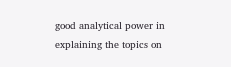good analytical power in explaining the topics on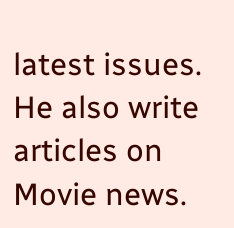latest issues. He also write articles on Movie news.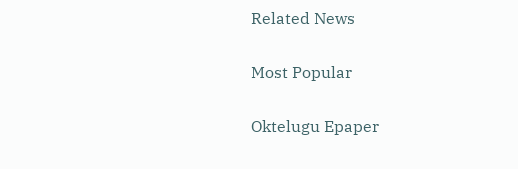Related News

Most Popular

Oktelugu Epaper